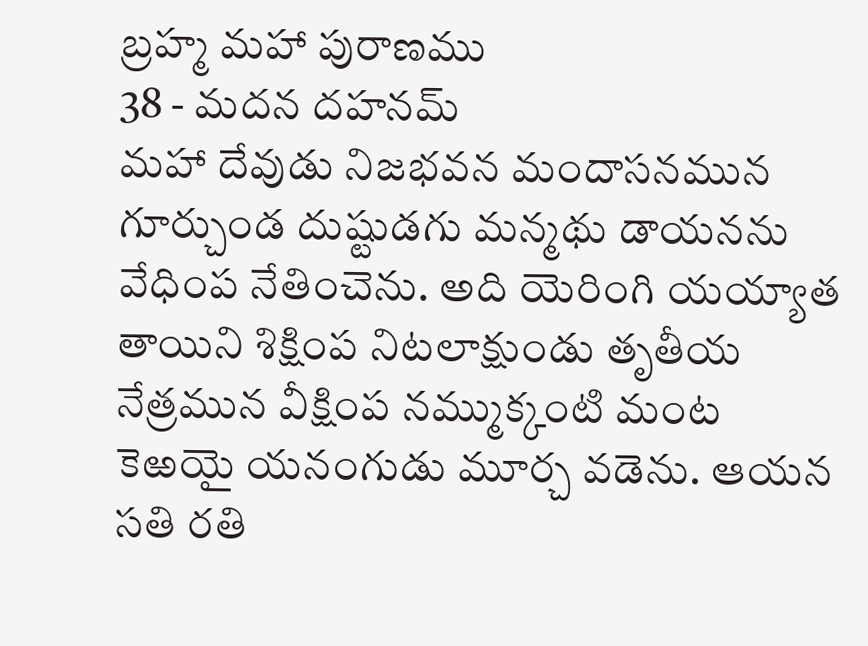బ్రహ్మ మహా పురాణము
38 - మదన దహనమ్
మహా దేవుడు నిజభవన మందాసనమున గూర్చుండ దుష్టుడగు మన్మథు డాయనను వేధింప నేతించెను. అది యెరింగి యయ్యాత తాయిని శిక్షింప నిటలాక్షుండు తృతీయ నేత్రమున వీక్షింప నమ్ముక్కంటి మంట కెఱయై యనంగుడు మూర్చ వడెను. ఆయన సతి రతి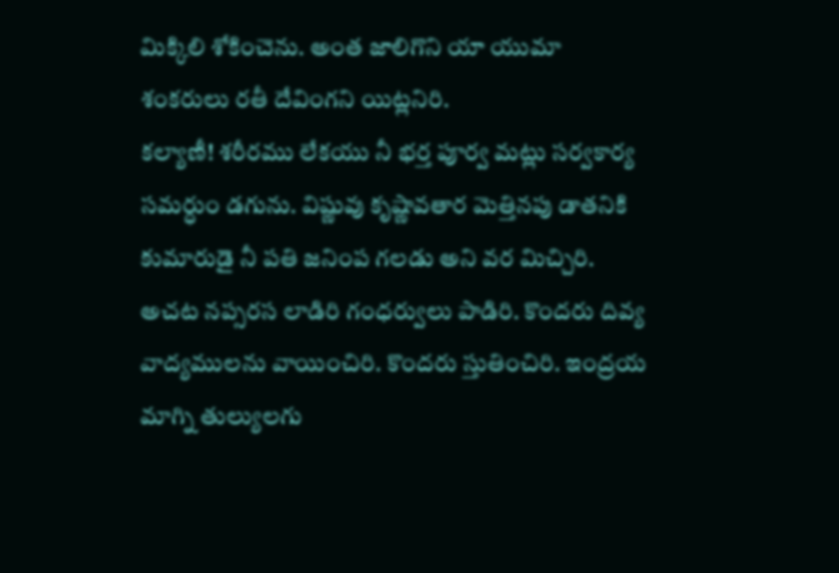మిక్కిలి శోకించెను. అంత జాలిగొని యా యుమా శంకరులు రతీ దేవింగని యిట్లనిరి.
కల్యాణీ! శరీరము లేకయు నీ భర్త పూర్వ మట్లు సర్వకార్య సమర్ధుం డగును. విష్ణువు కృష్ణావతార మెత్తినపు డాతనికి కుమారుడై నీ పతి జనింప గలడు అని వర మిచ్చిరి.
అచట నప్సరస లాడిరి గంధర్వులు పాడిరి. కొందరు దివ్య వాద్యములను వాయించిరి. కొందరు స్తుతించిరి. ఇంద్రయ మాగ్ని తుల్యులగు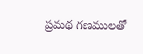ప్రమథ గణములతో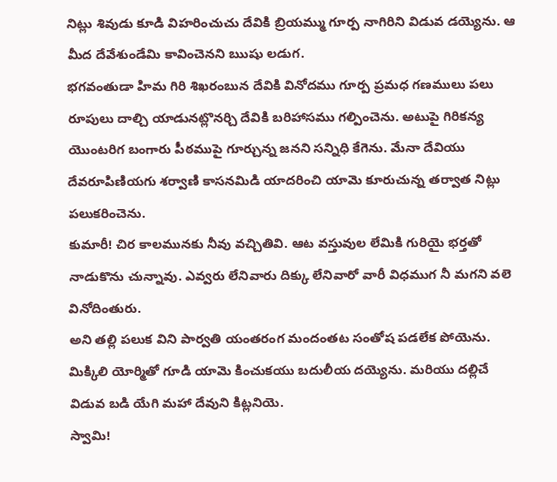నిట్లు శివుడు కూడి విహరించుచు దేవికి బ్రియమ్ము గూర్ప నాగిరిని విడువ డయ్యెను. ఆ మీద దేవేశుండేమి కావించెనని ఋషు లడుగ.
భగవంతుడా హిమ గిరి శిఖరంబున దేవికి వినోదము గూర్ప ప్రమధ గణములు పలు రూపులు దాల్చి యాడునట్లొనర్చి దేవికి బరిహాసము గల్పించెను. అటుపై గిరికన్య యొంటరిగ బంగారు పీఠముపై గూర్చున్న జనని సన్నిధి కేగెను. మేనా దేవియు దేవరూపిణియగు శర్వాణి కాసనమిడి యాదరించి యామె కూరుచున్న తర్వాత నిట్లు పలుకరించెను.
కుమారీ! చిర కాలమునకు నీవు వచ్చితివి. ఆట వస్తువుల లేమికి గురియై భర్తతో నాడుకొను చున్నావు. ఎవ్వరు లేనివారు దిక్కు లేనివారో వారీ విధముగ నీ మగని వలె వినోదింతురు.
అని తల్లి పలుక విని పార్వతి యంతరంగ మందంతట సంతోష పడలేక పోయెను. మిక్కిలి యోర్మితో గూడి యామె కించుకయు బదులీయ దయ్యెను. మరియు దల్లిచే విడువ బడి యేగి మహా దేవుని కిట్లనియె.
స్వామి!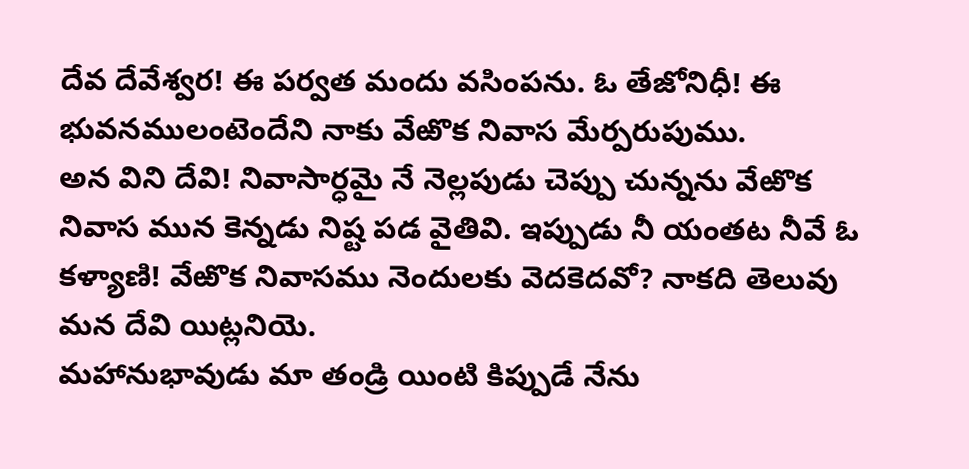దేవ దేవేశ్వర! ఈ పర్వత మందు వసింపను. ఓ తేజోనిధీ! ఈ భువనములంటెందేని నాకు వేఱొక నివాస మేర్పరుపుము.
అన విని దేవి! నివాసార్ధమై నే నెల్లపుడు చెప్పు చున్నను వేఱొక నివాస మున కెన్నడు నిష్ట పడ వైతివి. ఇప్పుడు నీ యంతట నీవే ఓ కళ్యాణి! వేఱొక నివాసము నెందులకు వెదకెదవో? నాకది తెలువు మన దేవి యిట్లనియె.
మహానుభావుడు మా తండ్రి యింటి కిప్పుడే నేను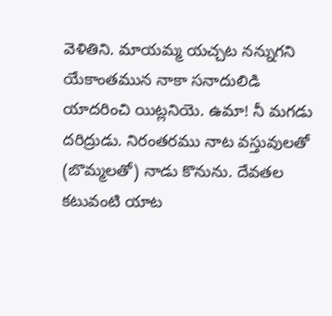వెళితిని. మాయమ్మ యచ్చట నన్నుగని యేకాంతమున నాకా సనాదులిడి యాదరించి యిట్లనియె. ఉమా! నీ మగడు దరిద్రుడు. నిరంతరము నాట వస్తువులతో (బొమ్మలతో) నాడు కొనును. దేవతల కటువంటి యాట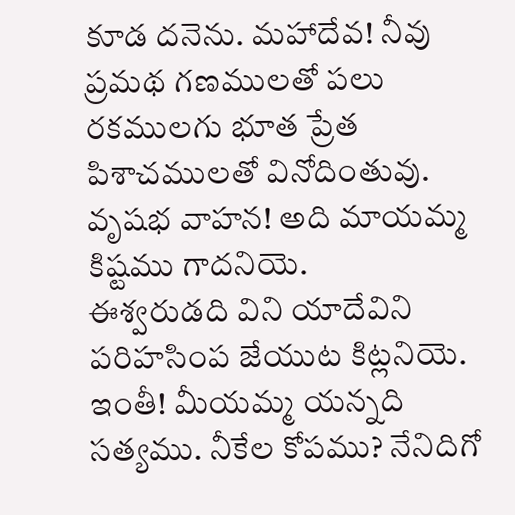కూడ దనెను. మహాదేవ! నీవు ప్రమథ గణములతో పలు రకములగు భూత ప్రేత పిశాచములతో వినోదింతువు. వృషభ వాహన! అది మాయమ్మ కిష్టము గాదనియె.
ఈశ్వరుడది విని యాదేవిని పరిహసింప జేయుట కిట్లనియె.
ఇంతీ! మీయమ్మ యన్నది సత్యము. నీకేల కోపము? నేనిదిగో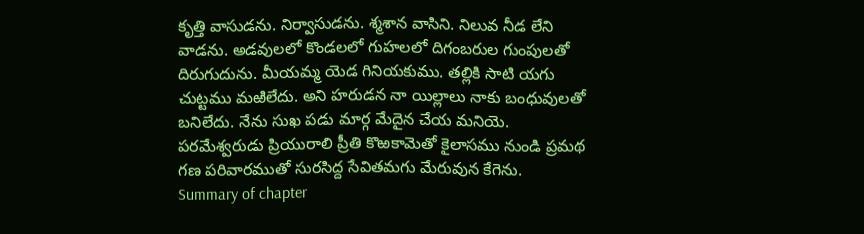కృత్తి వాసుడను. నిర్వాసుడను. శ్మశాన వాసిని. నిలువ నీడ లేని వాడను. అడవులలో కొండలలో గుహలలో దిగంబరుల గుంపులతో దిరుగుదును. మీయమ్మ యెడ గినియకుము. తల్లికి సాటి యగు చుట్టము మఱిలేదు. అని హరుడన నా యిల్లాలు నాకు బంధువులతో బనిలేదు. నేను సుఖ పడు మార్గ మేదైన చేయ మనియె.
పరమేశ్వరుడు ప్రియురాలి ప్రీతి కొఱకామెతో కైలాసము నుండి ప్రమథ గణ పరివారముతో సురసిద్ద సేవితమగు మేరువున కేగెను.
Summary of chapter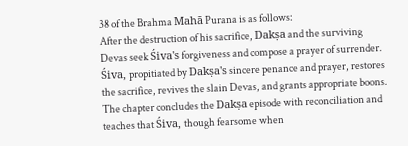38 of the Brahma Mahā Purana is as follows:
After the destruction of his sacrifice, Dakṣa and the surviving Devas seek Śiva's forgiveness and compose a prayer of surrender. Śiva, propitiated by Dakṣa's sincere penance and prayer, restores the sacrifice, revives the slain Devas, and grants appropriate boons. The chapter concludes the Dakṣa episode with reconciliation and teaches that Śiva, though fearsome when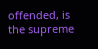offended, is the supreme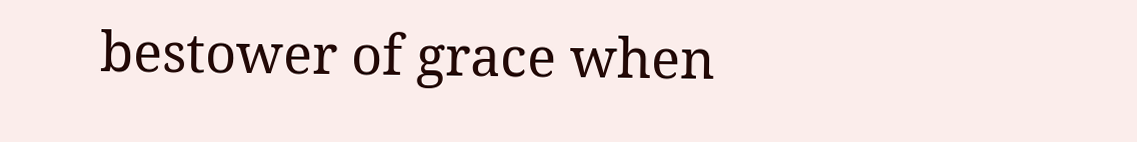bestower of grace when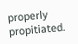properly propitiated.